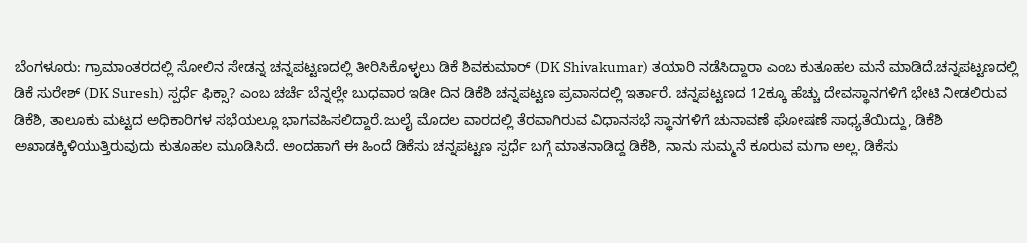ಬೆಂಗಳೂರು: ಗ್ರಾಮಾಂತರದಲ್ಲಿ ಸೋಲಿನ ಸೇಡನ್ನ ಚನ್ನಪಟ್ಟಣದಲ್ಲಿ ತೀರಿಸಿಕೊಳ್ಳಲು ಡಿಕೆ ಶಿವಕುಮಾರ್ (DK Shivakumar) ತಯಾರಿ ನಡೆಸಿದ್ದಾರಾ ಎಂಬ ಕುತೂಹಲ ಮನೆ ಮಾಡಿದೆ.ಚನ್ನಪಟ್ಟಣದಲ್ಲಿ ಡಿಕೆ ಸುರೇಶ್‌ (DK Suresh) ಸ್ಪರ್ಧೆ ಫಿಕ್ಸಾ? ಎಂಬ ಚರ್ಚೆ ಬೆನ್ನಲ್ಲೇ ಬುಧವಾರ ಇಡೀ ದಿನ ಡಿಕೆಶಿ ಚನ್ನಪಟ್ಟಣ ಪ್ರವಾಸದಲ್ಲಿ ಇರ್ತಾರೆ. ಚನ್ನಪಟ್ಟಣದ 12ಕ್ಕೂ ಹೆಚ್ಚು ದೇವಸ್ಥಾನಗಳಿಗೆ ಭೇಟಿ ನೀಡಲಿರುವ ಡಿಕೆಶಿ, ತಾಲೂಕು ಮಟ್ಟದ ಅಧಿಕಾರಿಗಳ ಸಭೆಯಲ್ಲೂ ಭಾಗವಹಿಸಲಿದ್ದಾರೆ.ಜುಲೈ ಮೊದಲ ವಾರದಲ್ಲಿ ತೆರವಾಗಿರುವ ವಿಧಾನಸಭೆ ಸ್ಥಾನಗಳಿಗೆ ಚುನಾವಣೆ ಘೋಷಣೆ ಸಾಧ್ಯತೆಯಿದ್ದು, ಡಿಕೆಶಿ ಅಖಾಡಕ್ಕಿಳಿಯುತ್ತಿರುವುದು ಕುತೂಹಲ ಮೂಡಿಸಿದೆ. ಅಂದಹಾಗೆ ಈ ಹಿಂದೆ ಡಿಕೆಸು ಚನ್ನಪಟ್ಟಣ ಸ್ಪರ್ಧೆ ಬಗ್ಗೆ ಮಾತನಾಡಿದ್ದ ಡಿಕೆಶಿ, ನಾನು ಸುಮ್ಮನೆ ಕೂರುವ ಮಗಾ ಅಲ್ಲ. ಡಿಕೆಸು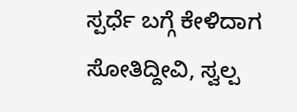ಸ್ಪರ್ಧೆ ಬಗ್ಗೆ ಕೇಳಿದಾಗ ಸೋತಿದ್ದೀವಿ, ಸ್ವಲ್ಪ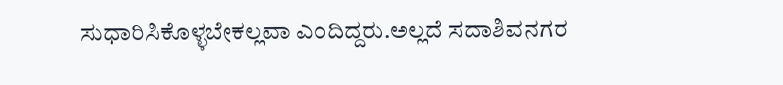ಸುಧಾರಿಸಿಕೊಳ್ಳಬೇಕಲ್ಲವಾ ಎಂದಿದ್ದರು.ಅಲ್ಲದೆ ಸದಾಶಿವನಗರ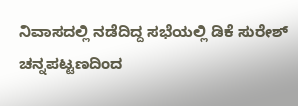ನಿವಾಸದಲ್ಲಿ ನಡೆದಿದ್ದ ಸಭೆಯಲ್ಲಿ ಡಿಕೆ ಸುರೇಶ್‌ ಚನ್ನಪಟ್ಟಣದಿಂದ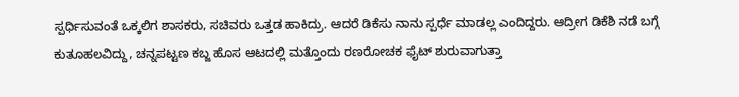ಸ್ಪರ್ಧಿಸುವಂತೆ ಒಕ್ಕಲಿಗ ಶಾಸಕರು, ಸಚಿವರು ಒತ್ತಡ ಹಾಕಿದ್ರು. ಆದರೆ ಡಿಕೆಸು ನಾನು ಸ್ಪರ್ಧೆ ಮಾಡಲ್ಲ ಎಂದಿದ್ದರು. ಆದ್ರೀಗ ಡಿಕೆಶಿ ನಡೆ ಬಗ್ಗೆ ಕುತೂಹಲವಿದ್ದು, ಚನ್ನಪಟ್ಟಣ ಕಬ್ಜ ಹೊಸ ಆಟದಲ್ಲಿ ಮತ್ತೊಂದು ರಣರೋಚಕ ಫೈಟ್ ಶುರುವಾಗುತ್ತಾ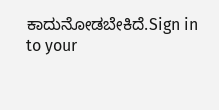ಕಾದುನೋಡಬೇಕಿದೆ.Sign in to your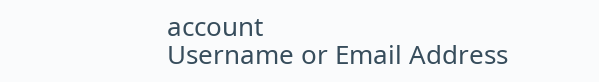account
Username or Email Address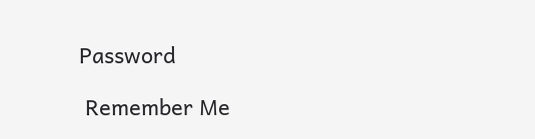Password

 Remember Me